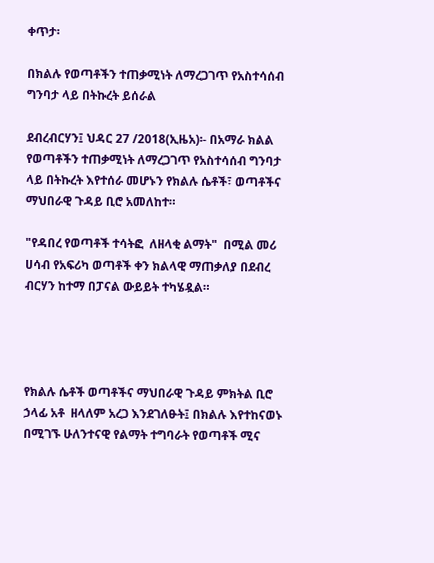ቀጥታ፡

በክልሉ የወጣቶችን ተጠቃሚነት ለማረጋገጥ የአስተሳሰብ ግንባታ ላይ በትኩረት ይሰራል

ደብረብርሃን፤ ህዳር 27 /2018(ኢዜአ)፡- በአማራ ክልል የወጣቶችን ተጠቃሚነት ለማረጋገጥ የአስተሳሰብ ግንባታ ላይ በትኩረት እየተሰራ መሆኑን የክልሉ ሴቶች፣ ወጣቶችና ማህበራዊ ጉዳይ ቢሮ አመለከተ።

"የዳበረ የወጣቶች ተሳትፎ  ለዘላቂ ልማት"  በሚል መሪ ሀሳብ የአፍሪካ ወጣቶች ቀን ክልላዊ ማጠቃለያ በደብረ ብርሃን ከተማ በፓናል ውይይት ተካሄዷል።




የክልሉ ሴቶች ወጣቶችና ማህበራዊ ጉዳይ ምክትል ቢሮ ኃላፊ አቶ  ዘላለም አረጋ እንደገለፁት፤ በክልሉ እየተከናወኑ በሚገኙ ሁለንተናዊ የልማት ተግባራት የወጣቶች ሚና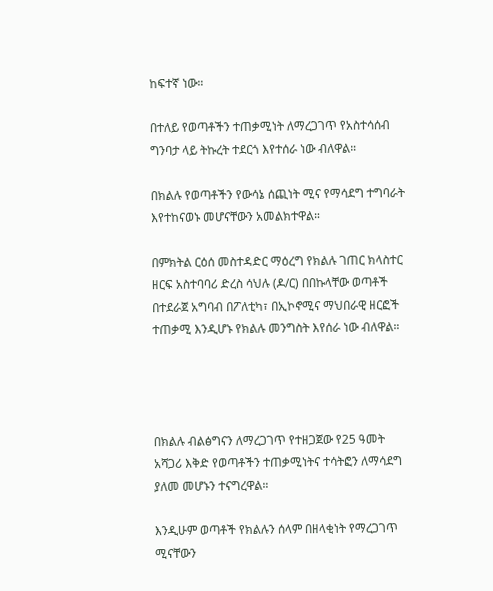ከፍተኛ ነው።

በተለይ የወጣቶችን ተጠቃሚነት ለማረጋገጥ የአስተሳሰብ ግንባታ ላይ ትኩረት ተደርጎ እየተሰራ ነው ብለዋል።

በክልሉ የወጣቶችን የውሳኔ ሰጪነት ሚና የማሳደግ ተግባራት እየተከናወኑ መሆናቸውን አመልክተዋል።

በምክትል ርዕሰ መስተዳድር ማዕረግ የክልሉ ገጠር ክላስተር ዘርፍ አስተባባሪ ድረስ ሳህሉ (ዶ/ር) በበኩላቸው ወጣቶች በተደራጀ አግባብ በፖለቲካ፣ በኢኮኖሚና ማህበራዊ ዘርፎች ተጠቃሚ እንዲሆኑ የክልሉ መንግስት እየሰራ ነው ብለዋል።




በክልሉ ብልፅግናን ለማረጋገጥ የተዘጋጀው የ25 ዓመት አሻጋሪ እቅድ የወጣቶችን ተጠቃሚነትና ተሳትፎን ለማሳደግ ያለመ መሆኑን ተናግረዋል።

እንዲሁም ወጣቶች የክልሉን ሰላም በዘላቂነት የማረጋገጥ ሚናቸውን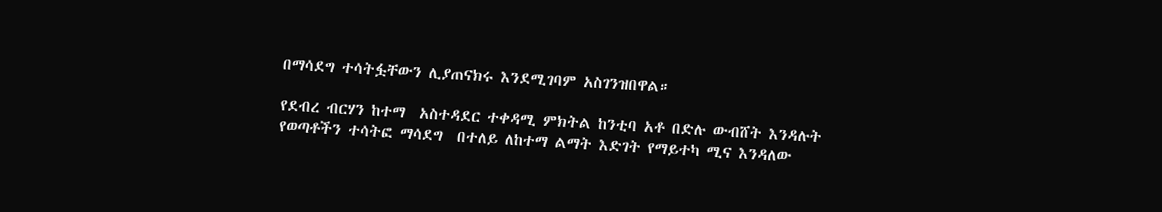በማሳደግ ተሳትፏቸውን ሊያጠናክሩ እንደሚገባም አስገንዝበዋል።

የደብረ ብርሃን ከተማ  አስተዳደር ተቀዳሚ ምክትል ከንቲባ አቶ በድሉ ውብሸት እንዳሉት የወጣቶችን ተሳትፎ ማሳደግ  በተለይ ለከተማ ልማት እድገት የማይተካ ሚና እንዳለው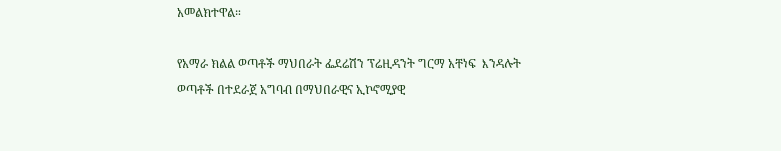አመልክተዋል።

የአማራ ክልል ወጣቶች ማህበራት ፌደሬሽን ፕሬዚዳንት ግርማ አቸነፍ  እንዳሉት ወጣቶች በተደራጀ አግባብ በማህበራዊና ኢኮኖሚያዊ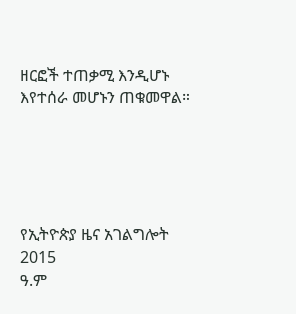ዘርፎች ተጠቃሚ እንዲሆኑ እየተሰራ መሆኑን ጠቁመዋል።





የኢትዮጵያ ዜና አገልግሎት
2015
ዓ.ም